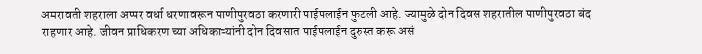अमरावती शहराला अप्पर वर्धा धरणावरून पाणीपुरवठा करणारी पाईपलाईन फुटली आहे. ज्यामुळे दोन दिवस शहरातील पाणीपुरवठा बंद राहणार आहे. जीवन प्राधिकरण च्या अधिकाऱ्यांनी दोन दिवसात पाईपलाईन दुरुस्त करू असं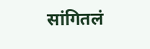सांगितलं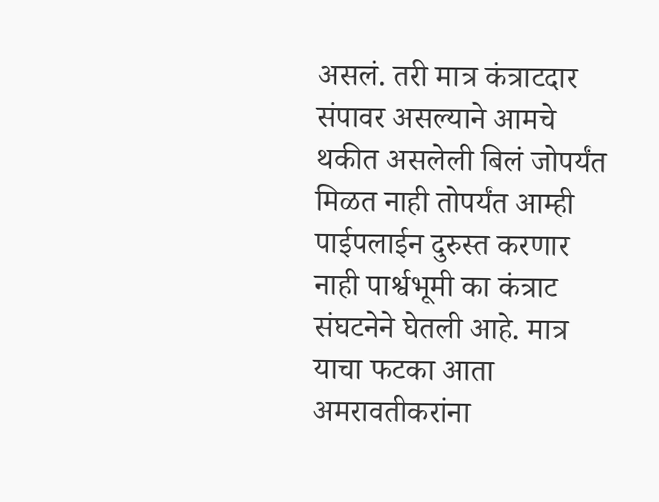असलं. तरी मात्र कंत्राटदार संपावर असल्याने आमचे थकीत असलेली बिलं जोपर्यंत मिळत नाही तोपर्यंत आम्ही पाईपलाईन दुरुस्त करणार नाही पार्श्वभूमी का कंत्राट संघटनेने घेतली आहे. मात्र याचा फटका आता अमरावतीकरांना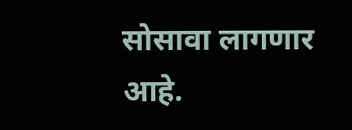सोसावा लागणार आहे.